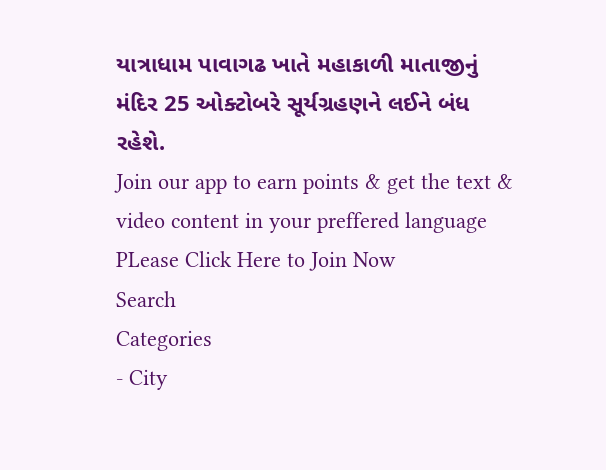યાત્રાધામ પાવાગઢ ખાતે મહાકાળી માતાજીનું મંદિર 25 ઓક્ટોબરે સૂર્યગ્રહણને લઈને બંધ રહેશે.
Join our app to earn points & get the text & video content in your preffered language
PLease Click Here to Join Now
Search
Categories
- City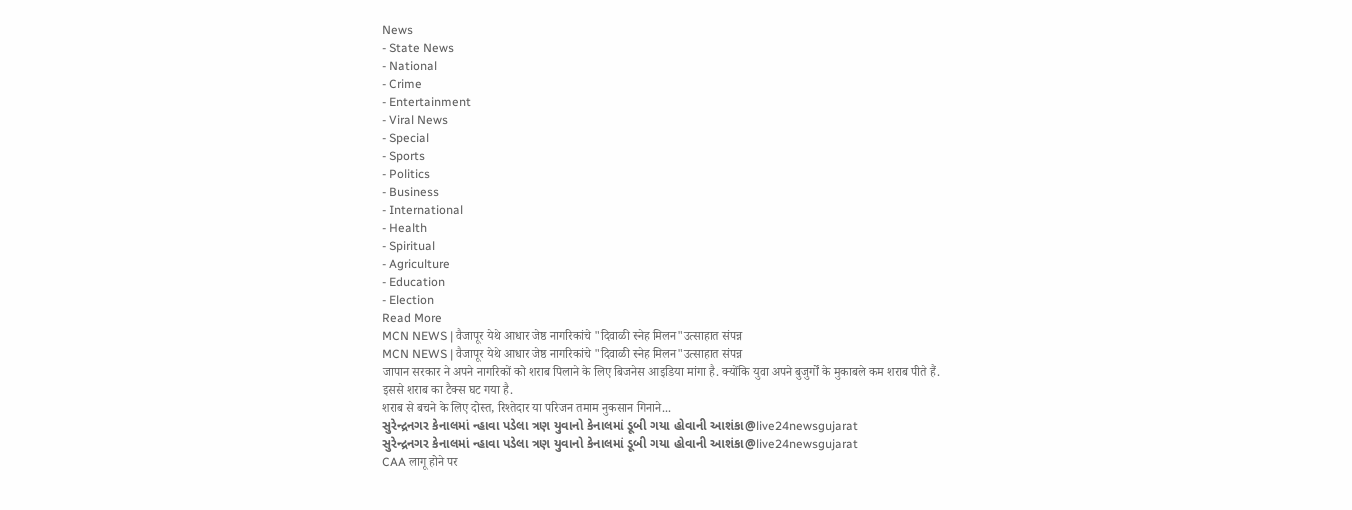News
- State News
- National
- Crime
- Entertainment
- Viral News
- Special
- Sports
- Politics
- Business
- International
- Health
- Spiritual
- Agriculture
- Education
- Election
Read More
MCN NEWS | वैजापूर येथे आधार जेष्ठ नागरिकांचे "दिवाळी स्नेह मिलन"उत्साहात संपन्न
MCN NEWS | वैजापूर येथे आधार जेष्ठ नागरिकांचे "दिवाळी स्नेह मिलन"उत्साहात संपन्न
जापान सरकार ने अपने नागरिकों को शराब पिलाने के लिए बिजनेस आइडिया मांगा है. क्योंकि युवा अपने बुजुर्गों के मुकाबले कम शराब पीते हैं.
इससे शराब का टैक्स घट गया है.
शराब से बचने के लिए दोस्त, रिश्तेदार या परिजन तमाम नुकसान गिनाने...
સુરેન્દ્રનગર કેનાલમાં ન્હાવા પડેલા ત્રણ યુવાનો કેનાલમાં ડૂબી ગયા હોવાની આશંકા@live24newsgujarat
સુરેન્દ્રનગર કેનાલમાં ન્હાવા પડેલા ત્રણ યુવાનો કેનાલમાં ડૂબી ગયા હોવાની આશંકા@live24newsgujarat
CAA लागू होने पर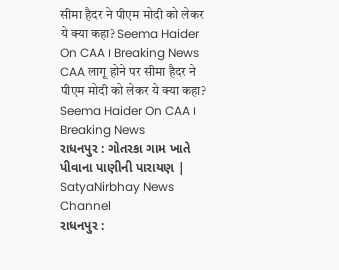सीमा हैदर ने पीएम मोदी को लेकर ये क्या कहा? Seema Haider On CAA । Breaking News
CAA लागू होने पर सीमा हैदर ने पीएम मोदी को लेकर ये क्या कहा? Seema Haider On CAA । Breaking News
રાધનપુર : ગોતરકા ગામ ખાતે પીવાના પાણીની પારાયણ | SatyaNirbhay News Channel
રાધનપુર :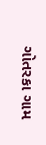ગોતરકા ગામ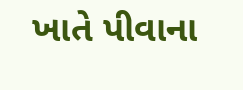ખાતે પીવાના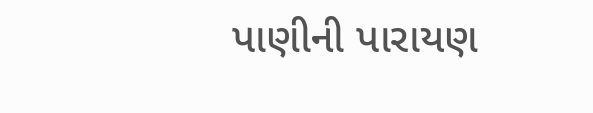પાણીની પારાયણ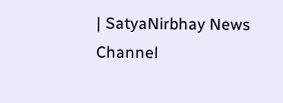| SatyaNirbhay News Channel